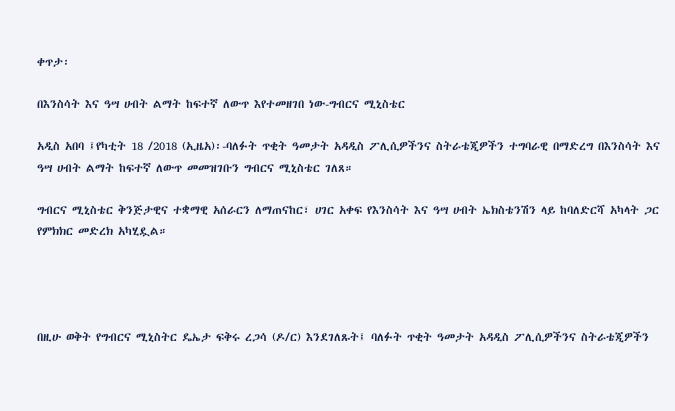ቀጥታ፡

በእንስሳት እና ዓሣ ሀብት ልማት ከፍተኛ ለውጥ እየተመዘገበ ነው-ግብርና ሚኒስቴር

አዲስ አበባ ፤የካቲት 18 /2018 (ኢዜአ)፡-ባለፉት ጥቂት ዓመታት አዳዲስ ፖሊሲዎችንና ስትራቴጂዎችን ተግባራዊ በማድረግ በእንስሳት እና ዓሣ ሀብት ልማት ከፍተኛ ለውጥ መመዝገቡን ግብርና ሚኒስቴር ገለጸ።

ግብርና ሚኒስቴር ቅንጅታዊና ተቋማዊ አሰራርን ለማጠናከር፣ ሀገር አቀፍ የእንስሳት እና ዓሣ ሀብት ኤክስቴንሽን ላይ ከባለድርሻ አካላት ጋር የምክክር መድረክ አካሂዷል።




በዚሁ ወቅት የግብርና ሚኒስትር ዴኤታ ፍቅሩ ረጋሳ (ዶ/ር) እንደገለጹት፤ ባለፉት ጥቂት ዓመታት አዳዲስ ፖሊሲዎችንና ስትራቴጂዎችን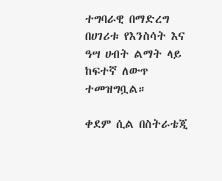ተግባራዊ በማድረግ በሀገሪቱ የእንስሳት እና ዓሣ ሀብት ልማት ላይ ከፍተኛ ለውጥ ተመዝግቧል።

ቀደም ሲል በስትራቴጂ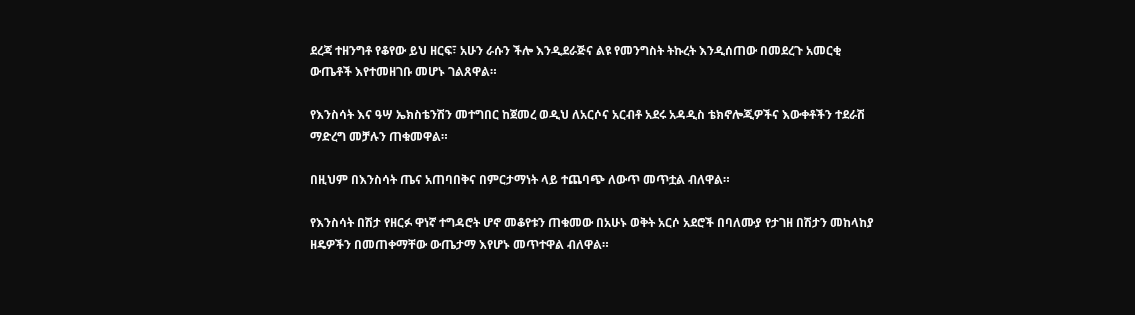ደረጃ ተዘንግቶ የቆየው ይህ ዘርፍ፣ አሁን ራሱን ችሎ እንዲደራጅና ልዩ የመንግስት ትኩረት እንዲሰጠው በመደረጉ አመርቂ ውጤቶች እየተመዘገቡ መሆኑ ገልጸዋል።

የእንስሳት እና ዓሣ ኤክስቴንሽን መተግበር ከጀመረ ወዲህ ለአርሶና አርብቶ አደሩ አዳዲስ ቴክኖሎጂዎችና እውቀቶችን ተደራሽ ማድረግ መቻሉን ጠቁመዋል።

በዚህም በእንስሳት ጤና አጠባበቅና በምርታማነት ላይ ተጨባጭ ለውጥ መጥቷል ብለዋል።

የእንስሳት በሽታ የዘርፉ ዋነኛ ተግዳሮት ሆኖ መቆየቱን ጠቁመው በአሁኑ ወቅት አርሶ አደሮች በባለሙያ የታገዘ በሽታን መከላከያ ዘዴዎችን በመጠቀማቸው ውጤታማ እየሆኑ መጥተዋል ብለዋል።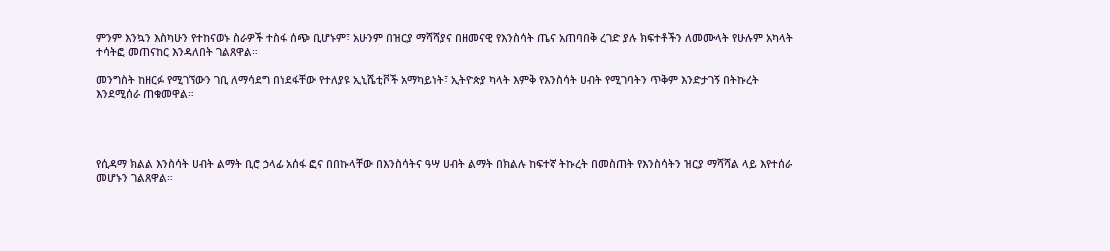ምንም እንኳን እስካሁን የተከናወኑ ስራዎች ተስፋ ሰጭ ቢሆኑም፣ አሁንም በዝርያ ማሻሻያና በዘመናዊ የእንስሳት ጤና አጠባበቅ ረገድ ያሉ ክፍተቶችን ለመሙላት የሁሉም አካላት ተሳትፎ መጠናከር እንዳለበት ገልጸዋል።

መንግስት ከዘርፉ የሚገኘውን ገቢ ለማሳደግ በነደፋቸው የተለያዩ ኢኒሼቲቮች አማካይነት፣ ኢትዮጵያ ካላት እምቅ የእንስሳት ሀብት የሚገባትን ጥቅም እንድታገኝ በትኩረት እንደሚሰራ ጠቁመዋል።




የሲዳማ ክልል እንስሳት ሀብት ልማት ቢሮ ኃላፊ አሰፋ ፎና በበኩላቸው በእንስሳትና ዓሣ ሀብት ልማት በክልሉ ከፍተኛ ትኩረት በመስጠት የእንስሳትን ዝርያ ማሻሻል ላይ እየተሰራ መሆኑን ገልጸዋል።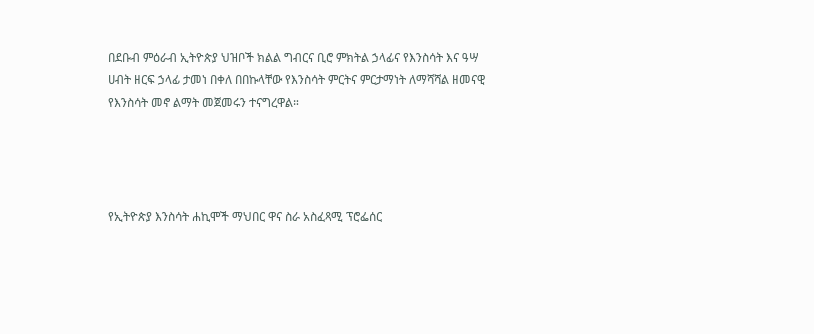በደቡብ ምዕራብ ኢትዮጵያ ህዝቦች ክልል ግብርና ቢሮ ምክትል ኃላፊና የእንስሳት እና ዓሣ ሀብት ዘርፍ ኃላፊ ታመነ በቀለ በበኩላቸው የእንስሳት ምርትና ምርታማነት ለማሻሻል ዘመናዊ የእንስሳት መኖ ልማት መጀመሩን ተናግረዋል።




የኢትዮጵያ እንስሳት ሐኪሞች ማህበር ዋና ስራ አስፈጻሚ ፕሮፌሰር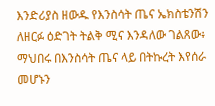እንድሪያስ ዘውዱ የእንስሳት ጤና ኤክስቴንሽን ለዘርፉ ዕድገት ትልቅ ሚና እንዳለው ገልጸው፥ ማህበሩ በእንስሳት ጤና ላይ በትኩረት እየሰራ መሆኑን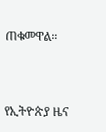ጠቁመዋል።



የኢትዮጵያ ዜና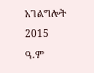አገልግሎት
2015
ዓ.ም